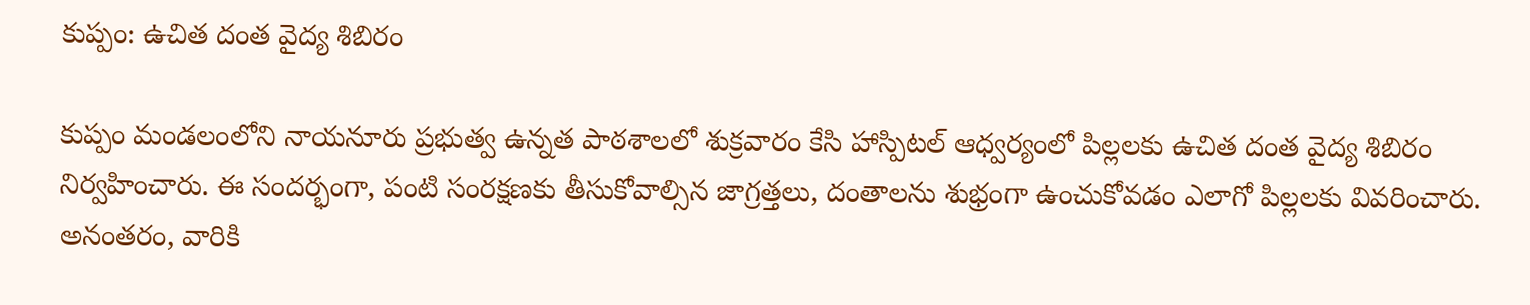కుప్పం: ఉచిత దంత వైద్య శిబిరం

కుప్పం మండలంలోని నాయనూరు ప్రభుత్వ ఉన్నత పాఠశాలలో శుక్రవారం కేసి హాస్పిటల్ ఆధ్వర్యంలో పిల్లలకు ఉచిత దంత వైద్య శిబిరం నిర్వహించారు. ఈ సందర్భంగా, పంటి సంరక్షణకు తీసుకోవాల్సిన జాగ్రత్తలు, దంతాలను శుభ్రంగా ఉంచుకోవడం ఎలాగో పిల్లలకు వివరించారు. అనంతరం, వారికి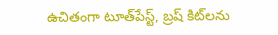ఉచితంగా టూత్‌పేస్ట్, బ్రష్ కిట్‌లను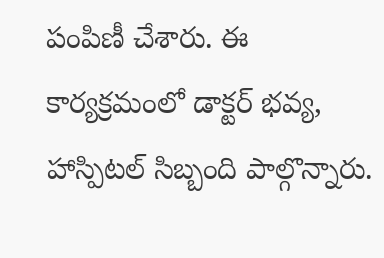పంపిణీ చేశారు. ఈ కార్యక్రమంలో డాక్టర్ భవ్య, హాస్పిటల్ సిబ్బంది పాల్గొన్నారు.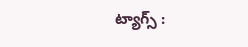ట్యాగ్స్ :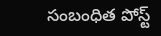సంబంధిత పోస్ట్